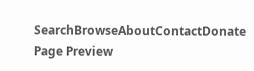SearchBrowseAboutContactDonate
Page Preview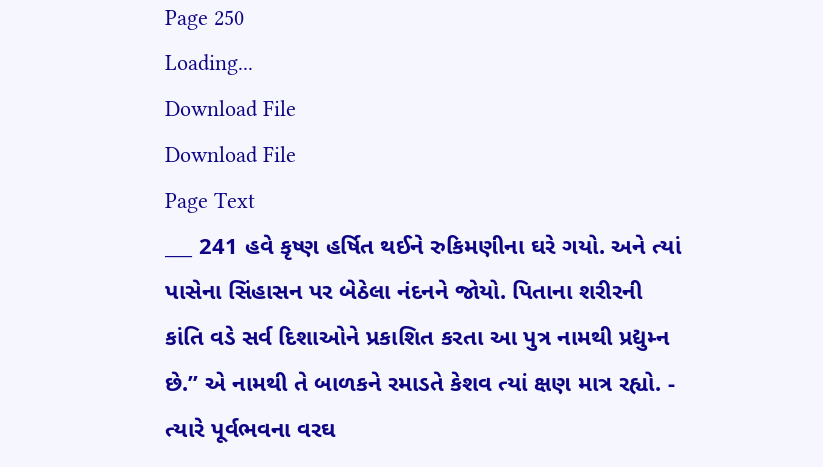Page 250
Loading...
Download File
Download File
Page Text
___ 241 હવે કૃષ્ણ હર્ષિત થઈને રુકિમણીના ઘરે ગયો. અને ત્યાં પાસેના સિંહાસન પર બેઠેલા નંદનને જોયો. પિતાના શરીરની કાંતિ વડે સર્વ દિશાઓને પ્રકાશિત કરતા આ પુત્ર નામથી પ્રદ્યુમ્ન છે.” એ નામથી તે બાળકને રમાડતે કેશવ ત્યાં ક્ષણ માત્ર રહ્યો. - ત્યારે પૂર્વભવના વરઘ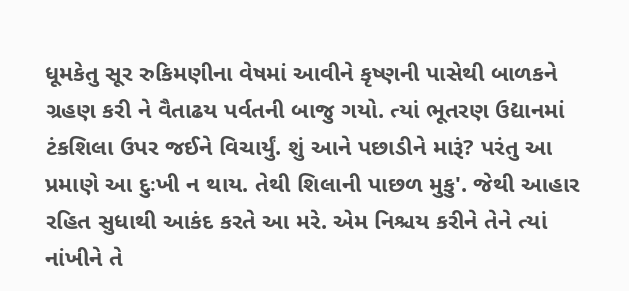ધૂમકેતુ સૂર રુકિમણીના વેષમાં આવીને કૃષ્ણની પાસેથી બાળકને ગ્રહણ કરી ને વૈતાઢય પર્વતની બાજુ ગયો. ત્યાં ભૂતરણ ઉદ્યાનમાં ટંકશિલા ઉપર જઈને વિચાર્યું. શું આને પછાડીને મારૂં? પરંતુ આ પ્રમાણે આ દુઃખી ન થાય. તેથી શિલાની પાછળ મુકુ'. જેથી આહાર રહિત સુધાથી આકંદ કરતે આ મરે. એમ નિશ્ચય કરીને તેને ત્યાં નાંખીને તે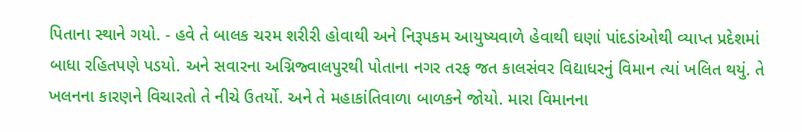પિતાના સ્થાને ગયો. - હવે તે બાલક ચરમ શરીરી હોવાથી અને નિરૂપકમ આયુષ્યવાળે હેવાથી ઘણાં પાંદડાંઓથી વ્યાપ્ત પ્રદેશમાં બાધા રહિતપણે પડયો. અને સવારના અગ્નિજ્વાલપુરથી પોતાના નગર તરફ જત કાલસંવર વિદ્યાધરનું વિમાન ત્યાં ખલિત થયું. તે ખલનના કારણને વિચારતો તે નીચે ઉતર્યો. અને તે મહાકાંતિવાળા બાળકને જોયો. મારા વિમાનના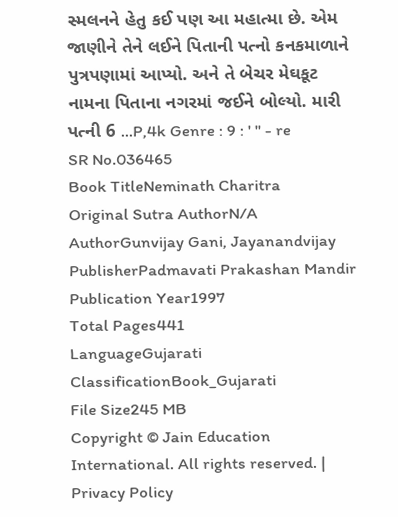સ્મલનને હેતુ કઈ પણ આ મહાત્મા છે. એમ જાણીને તેને લઈને પિતાની પત્નો કનકમાળાને પુત્રપણામાં આપ્યો. અને તે બેચર મેઘકૂટ નામના પિતાના નગરમાં જઈને બોલ્યો. મારી પત્ની 6 ...P,4k Genre : 9 : ' " - re
SR No.036465
Book TitleNeminath Charitra
Original Sutra AuthorN/A
AuthorGunvijay Gani, Jayanandvijay
PublisherPadmavati Prakashan Mandir
Publication Year1997
Total Pages441
LanguageGujarati
ClassificationBook_Gujarati
File Size245 MB
Copyright © Jain Education International. All rights reserved. | Privacy Policy